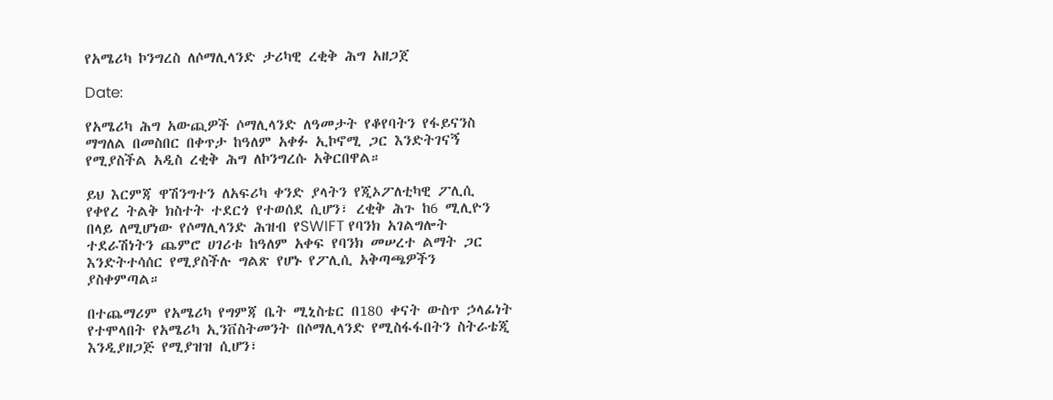የአሜሪካ ኮንግረስ ለሶማሊላንድ ታሪካዊ ረቂቅ ሕግ አዘጋጀ

Date:

የአሜሪካ ሕግ አውጪዎች ሶማሊላንድ ለዓመታት የቆየባትን የፋይናንስ ማግለል በመስበር በቀጥታ ከዓለም አቀፉ ኢኮኖሚ ጋር እንድትገናኝ የሚያስችል አዲስ ረቂቅ ሕግ ለኮንግረሱ አቅርበዋል።

ይህ እርምጃ ዋሽንግተን ለአፍሪካ ቀንድ ያላትን የጂኦፖለቲካዊ ፖሊሲ የቀየረ ትልቅ ክስተት ተደርጎ የተወሰደ ሲሆን፣ ረቂቅ ሕጉ ከ6 ሚሊዮን በላይ ለሚሆነው የሶማሊላንድ ሕዝብ የSWIFT የባንክ አገልግሎት ተደራሽነትን ጨምሮ ሀገሪቱ ከዓለም አቀፍ የባንክ መሠረተ ልማት ጋር እንድትተሳሰር የሚያስችሉ ግልጽ የሆኑ የፖሊሲ አቅጣጫዎችን ያስቀምጣል።

በተጨማሪም የአሜሪካ የግምጃ ቤት ሚኒስቴር በ180 ቀናት ውስጥ ኃላፊነት የተሞላበት የአሜሪካ ኢንቨስትመንት በሶማሊላንድ የሚስፋፋበትን ስትራቴጂ እንዲያዘጋጅ የሚያዝዝ ሲሆን፣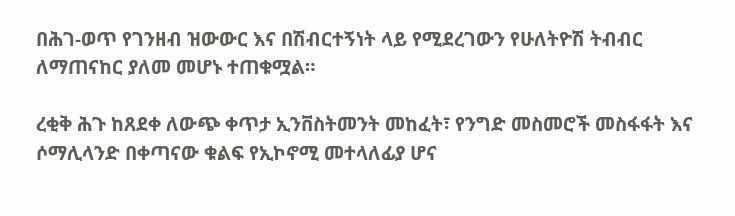በሕገ-ወጥ የገንዘብ ዝውውር እና በሽብርተኝነት ላይ የሚደረገውን የሁለትዮሽ ትብብር ለማጠናከር ያለመ መሆኑ ተጠቁሟል።

ረቂቅ ሕጉ ከጸደቀ ለውጭ ቀጥታ ኢንቨስትመንት መከፈት፣ የንግድ መስመሮች መስፋፋት እና ሶማሊላንድ በቀጣናው ቁልፍ የኢኮኖሚ መተላለፊያ ሆና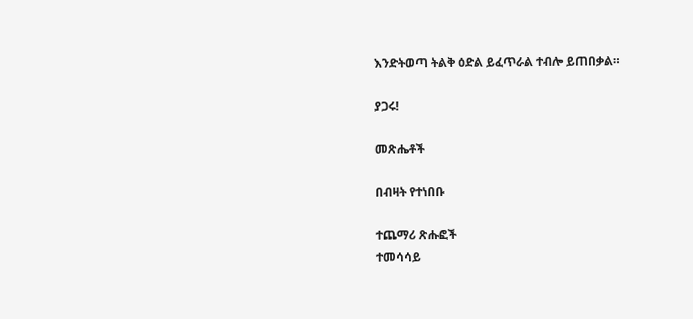እንድትወጣ ትልቅ ዕድል ይፈጥራል ተብሎ ይጠበቃል።

ያጋሩ!

መጽሔቶች

በብዛት የተነበቡ

ተጨማሪ ጽሑፎች
ተመሳሳይ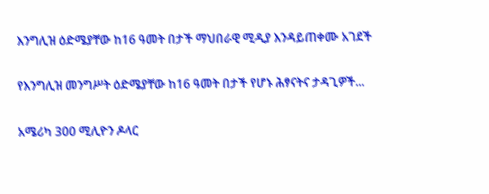እንግሊዝ ዕድሜያቸው ከ16 ዓመት በታች ማህበራዊ ሚዲያ እንዳይጠቀሙ አገደች

የእንግሊዝ መንግሥት ዕድሜያቸው ከ16 ዓመት በታች የሆኑ ሕፃናትና ታዳጊዎች...

አሜሪካ 300 ሚሊዮን ዶላር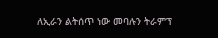ለኢራን ልትሰጥ ነው መባሉን ትራምፕ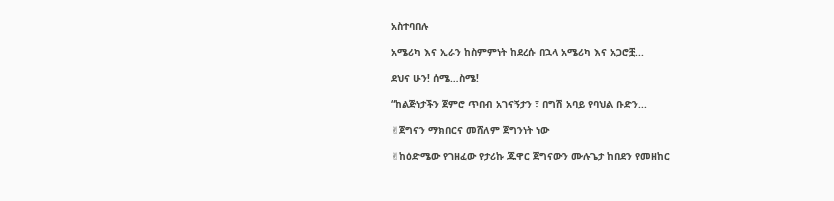አስተባበሉ

አሜሪካ እና ኢራን ከስምምነት ከደረሱ በኋላ አሜሪካ እና አጋሮቿ...

ደህና ሁን! ሰሜ…ስሜ!

“ከልጅነታችን ጀምሮ ጥበብ አገናኝታን ፣ በግሽ አባይ የባህል ቡድን...

✌ጀግናን ማክበርና መሸለም ጀግንነት ነው

✌ከዕድሜው የገዘፈው የታሪኩ ጁዋር ጀግናውን ሙሉጌታ ከበደን የመዘከር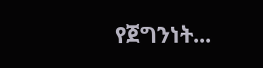የጀግንነት...